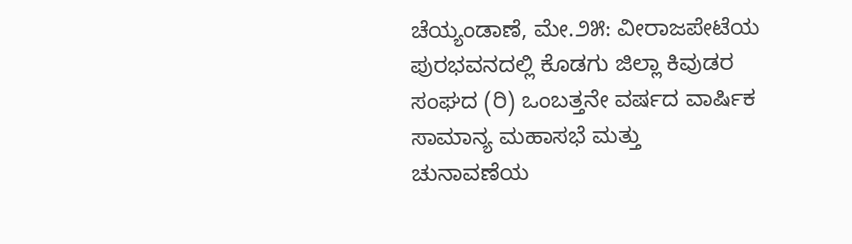ಚೆಯ್ಯಂಡಾಣೆ, ಮೇ.೨೫: ವೀರಾಜಪೇಟೆಯ ಪುರಭವನದಲ್ಲಿ ಕೊಡಗು ಜಿಲ್ಲಾ ಕಿವುಡರ ಸಂಘದ (ರಿ) ಒಂಬತ್ತನೇ ವರ್ಷದ ವಾರ್ಷಿಕ ಸಾಮಾನ್ಯ ಮಹಾಸಭೆ ಮತ್ತು ಚುನಾವಣೆಯ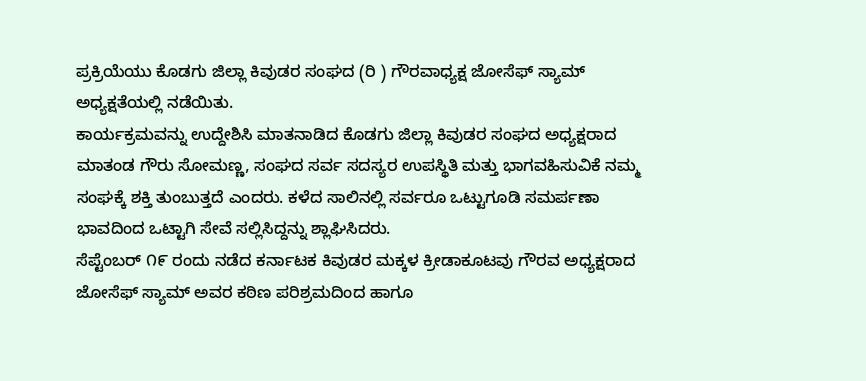ಪ್ರಕ್ರಿಯೆಯು ಕೊಡಗು ಜಿಲ್ಲಾ ಕಿವುಡರ ಸಂಘದ (ರಿ ) ಗೌರವಾಧ್ಯಕ್ಷ ಜೋಸೆಫ್ ಸ್ಯಾಮ್ ಅಧ್ಯಕ್ಷತೆಯಲ್ಲಿ ನಡೆಯಿತು.
ಕಾರ್ಯಕ್ರಮವನ್ನು ಉದ್ದೇಶಿಸಿ ಮಾತನಾಡಿದ ಕೊಡಗು ಜಿಲ್ಲಾ ಕಿವುಡರ ಸಂಘದ ಅಧ್ಯಕ್ಷರಾದ ಮಾತಂಡ ಗೌರು ಸೋಮಣ್ಣ, ಸಂಘದ ಸರ್ವ ಸದಸ್ಯರ ಉಪಸ್ಥಿತಿ ಮತ್ತು ಭಾಗವಹಿಸುವಿಕೆ ನಮ್ಮ ಸಂಘಕ್ಕೆ ಶಕ್ತಿ ತುಂಬುತ್ತದೆ ಎಂದರು. ಕಳೆದ ಸಾಲಿನಲ್ಲಿ ಸರ್ವರೂ ಒಟ್ಟುಗೂಡಿ ಸಮರ್ಪಣಾ ಭಾವದಿಂದ ಒಟ್ಟಾಗಿ ಸೇವೆ ಸಲ್ಲಿಸಿದ್ದನ್ನು ಶ್ಲಾಘಿಸಿದರು.
ಸೆಪ್ಟೆಂಬರ್ ೧೯ ರಂದು ನಡೆದ ಕರ್ನಾಟಕ ಕಿವುಡರ ಮಕ್ಕಳ ಕ್ರೀಡಾಕೂಟವು ಗೌರವ ಅಧ್ಯಕ್ಷರಾದ ಜೋಸೆಫ್ ಸ್ಯಾಮ್ ಅವರ ಕಠಿಣ ಪರಿಶ್ರಮದಿಂದ ಹಾಗೂ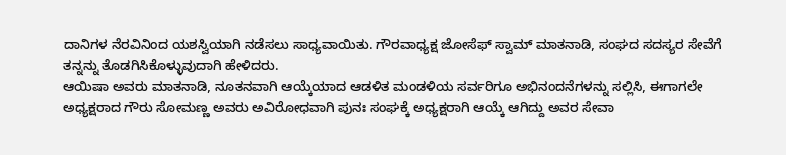ದಾನಿಗಳ ನೆರವಿನಿಂದ ಯಶಸ್ವಿಯಾಗಿ ನಡೆಸಲು ಸಾಧ್ಯವಾಯಿತು. ಗೌರವಾಧ್ಯಕ್ಷ ಜೋಸೆಫ್ ಸ್ವಾಮ್ ಮಾತನಾಡಿ, ಸಂಘದ ಸದಸ್ಯರ ಸೇವೆಗೆ ತನ್ನನ್ನು ತೊಡಗಿಸಿಕೊಳ್ಳುವುದಾಗಿ ಹೇಳಿದರು.
ಆಯಿಷಾ ಅವರು ಮಾತನಾಡಿ, ನೂತನವಾಗಿ ಆಯ್ಕೆಯಾದ ಆಡಳಿತ ಮಂಡಳಿಯ ಸರ್ವರಿಗೂ ಅಭಿನಂದನೆಗಳನ್ನು ಸಲ್ಲಿಸಿ, ಈಗಾಗಲೇ ಅಧ್ಯಕ್ಷರಾದ ಗೌರು ಸೋಮಣ್ಣ ಅವರು ಅವಿರೋಧವಾಗಿ ಪುನಃ ಸಂಘಕ್ಕೆ ಅಧ್ಯಕ್ಷರಾಗಿ ಆಯ್ಕೆ ಆಗಿದ್ದು ಅವರ ಸೇವಾ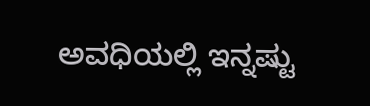ಅವಧಿಯಲ್ಲಿ ಇನ್ನಷ್ಟು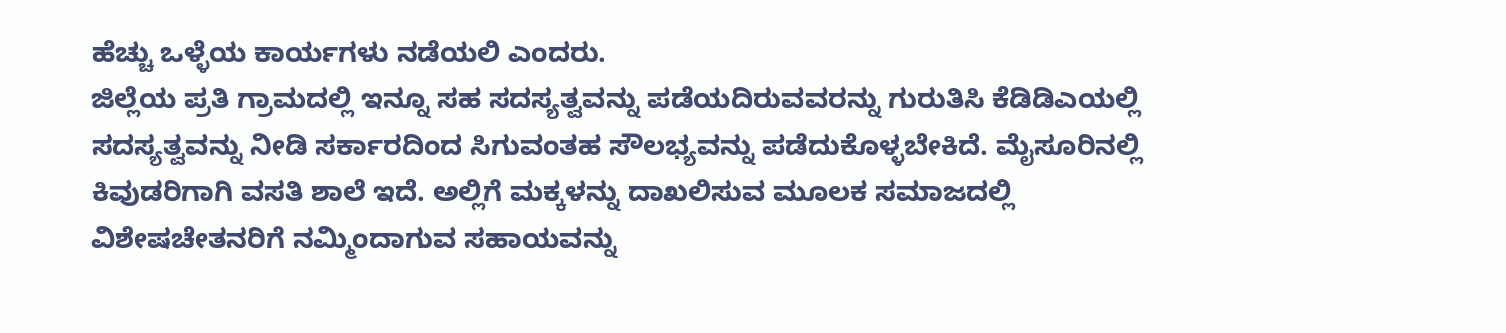ಹೆಚ್ಚು ಒಳ್ಳೆಯ ಕಾರ್ಯಗಳು ನಡೆಯಲಿ ಎಂದರು.
ಜಿಲ್ಲೆಯ ಪ್ರತಿ ಗ್ರಾಮದಲ್ಲಿ ಇನ್ನೂ ಸಹ ಸದಸ್ಯತ್ವವನ್ನು ಪಡೆಯದಿರುವವರನ್ನು ಗುರುತಿಸಿ ಕೆಡಿಡಿಎಯಲ್ಲಿ ಸದಸ್ಯತ್ವವನ್ನು ನೀಡಿ ಸರ್ಕಾರದಿಂದ ಸಿಗುವಂತಹ ಸೌಲಭ್ಯವನ್ನು ಪಡೆದುಕೊಳ್ಳಬೇಕಿದೆ. ಮೈಸೂರಿನಲ್ಲಿ ಕಿವುಡರಿಗಾಗಿ ವಸತಿ ಶಾಲೆ ಇದೆ. ಅಲ್ಲಿಗೆ ಮಕ್ಕಳನ್ನು ದಾಖಲಿಸುವ ಮೂಲಕ ಸಮಾಜದಲ್ಲಿ ವಿಶೇಷಚೇತನರಿಗೆ ನಮ್ಮಿಂದಾಗುವ ಸಹಾಯವನ್ನು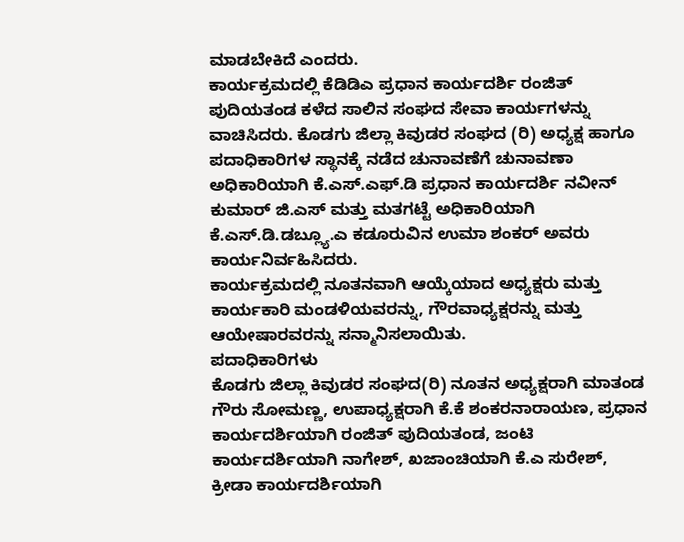ಮಾಡಬೇಕಿದೆ ಎಂದರು.
ಕಾರ್ಯಕ್ರಮದಲ್ಲಿ ಕೆಡಿಡಿಎ ಪ್ರಧಾನ ಕಾರ್ಯದರ್ಶಿ ರಂಜಿತ್ ಪುದಿಯತಂಡ ಕಳೆದ ಸಾಲಿನ ಸಂಘದ ಸೇವಾ ಕಾರ್ಯಗಳನ್ನು ವಾಚಿಸಿದರು. ಕೊಡಗು ಜಿಲ್ಲಾ ಕಿವುಡರ ಸಂಘದ (ರಿ) ಅಧ್ಯಕ್ಷ ಹಾಗೂ ಪದಾಧಿಕಾರಿಗಳ ಸ್ಥಾನಕ್ಕೆ ನಡೆದ ಚುನಾವಣೆಗೆ ಚುನಾವಣಾ ಅಧಿಕಾರಿಯಾಗಿ ಕೆ.ಎಸ್.ಎಫ್.ಡಿ ಪ್ರಧಾನ ಕಾರ್ಯದರ್ಶಿ ನವೀನ್ ಕುಮಾರ್ ಜಿ.ಎಸ್ ಮತ್ತು ಮತಗಟ್ಟೆ ಅಧಿಕಾರಿಯಾಗಿ ಕೆ.ಎಸ್.ಡಿ.ಡಬ್ಲ್ಯೂ.ಎ ಕಡೂರುವಿನ ಉಮಾ ಶಂಕರ್ ಅವರು ಕಾರ್ಯನಿರ್ವಹಿಸಿದರು.
ಕಾರ್ಯಕ್ರಮದಲ್ಲಿ ನೂತನವಾಗಿ ಆಯ್ಕೆಯಾದ ಅಧ್ಯಕ್ಷರು ಮತ್ತು ಕಾರ್ಯಕಾರಿ ಮಂಡಳಿಯವರನ್ನು, ಗೌರವಾಧ್ಯಕ್ಷರನ್ನು ಮತ್ತು ಆಯೇಷಾರವರನ್ನು ಸನ್ಮಾನಿಸಲಾಯಿತು.
ಪದಾಧಿಕಾರಿಗಳು
ಕೊಡಗು ಜಿಲ್ಲಾ ಕಿವುಡರ ಸಂಘದ(ರಿ) ನೂತನ ಅಧ್ಯಕ್ಷರಾಗಿ ಮಾತಂಡ ಗೌರು ಸೋಮಣ್ಣ, ಉಪಾಧ್ಯಕ್ಷರಾಗಿ ಕೆ.ಕೆ ಶಂಕರನಾರಾಯಣ, ಪ್ರಧಾನ ಕಾರ್ಯದರ್ಶಿಯಾಗಿ ರಂಜಿತ್ ಪುದಿಯತಂಡ, ಜಂಟಿ ಕಾರ್ಯದರ್ಶಿಯಾಗಿ ನಾಗೇಶ್, ಖಜಾಂಚಿಯಾಗಿ ಕೆ.ಎ ಸುರೇಶ್, ಕ್ರೀಡಾ ಕಾರ್ಯದರ್ಶಿಯಾಗಿ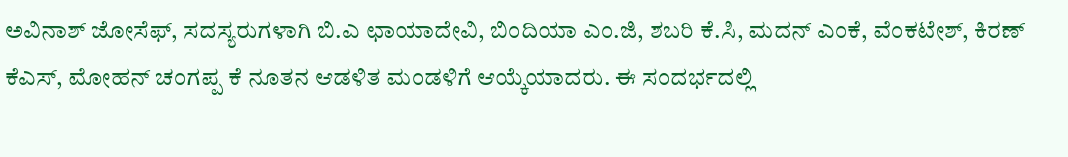ಅವಿನಾಶ್ ಜೋಸೆಫ್, ಸದಸ್ಯರುಗಳಾಗಿ ಬಿ.ಎ ಛಾಯಾದೇವಿ, ಬಿಂದಿಯಾ ಎಂ.ಜಿ, ಶಬರಿ ಕೆ.ಸಿ, ಮದನ್ ಎಂಕೆ, ವೆಂಕಟೇಶ್, ಕಿರಣ್ ಕೆಎಸ್, ಮೋಹನ್ ಚಂಗಪ್ಪ ಕೆ ನೂತನ ಆಡಳಿತ ಮಂಡಳಿಗೆ ಆಯ್ಕೆಯಾದರು. ಈ ಸಂದರ್ಭದಲ್ಲಿ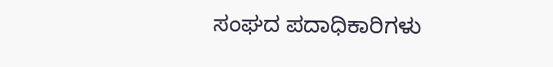ಸಂಘದ ಪದಾಧಿಕಾರಿಗಳು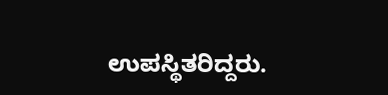ಉಪಸ್ಥಿತರಿದ್ದರು.